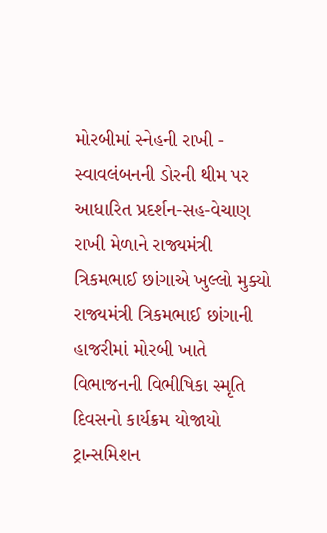મોરબીમાં સ્નેહની રાખી - સ્વાવલંબનની ડોરની થીમ પર આધારિત પ્રદર્શન-સહ-વેચાણ રાખી મેળાને રાજ્યમંત્રી ત્રિકમભાઈ છાંગાએ ખુલ્લો મુક્યો રાજ્યમંત્રી ત્રિકમભાઈ છાંગાની હાજરીમાં મોરબી ખાતે વિભાજનની વિભીષિકા સ્મૃતિ દિવસનો કાર્યક્રમ યોજાયો ટ્રાન્સમિશન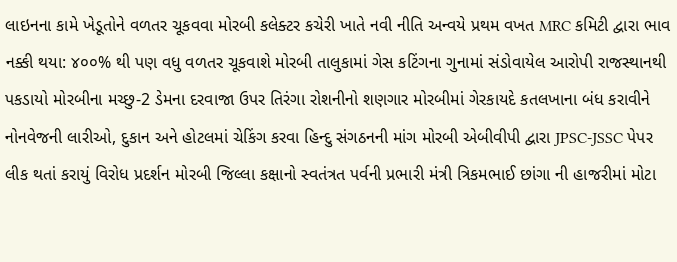લાઇનના કામે ખેડૂતોને વળતર ચૂકવવા મોરબી કલેક્ટર કચેરી ખાતે નવી નીતિ અન્વયે પ્રથમ વખત MRC કમિટી દ્વારા ભાવ નક્કી થયા: ૪૦૦% થી પણ વધુ વળતર ચૂકવાશે મોરબી તાલુકામાં ગેસ કટિંગના ગુનામાં સંડોવાયેલ આરોપી રાજસ્થાનથી પકડાયો મોરબીના મચ્છુ-2 ડેમના દરવાજા ઉપર તિરંગા રોશનીનો શણગાર મોરબીમાં ગેરકાયદે કતલખાના બંધ કરાવીને નોનવેજની લારીઓ, દુકાન અને હોટલમાં ચેકિંગ કરવા હિન્દુ સંગઠનની માંગ મોરબી એબીવીપી દ્વારા JPSC-JSSC પેપર લીક થતાં કરાયું વિરોધ પ્રદર્શન મોરબી જિલ્લા કક્ષાનો સ્વતંત્રત પર્વની પ્રભારી મંત્રી ત્રિકમભાઈ છાંગા ની હાજરીમાં મોટા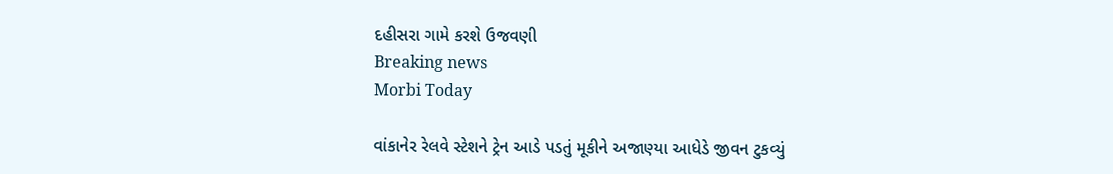દહીસરા ગામે કરશે ઉજવણી
Breaking news
Morbi Today

વાંકાનેર રેલવે સ્ટેશને ટ્રેન આડે પડતું મૂકીને અજાણ્યા આધેડે જીવન ટુકવ્યું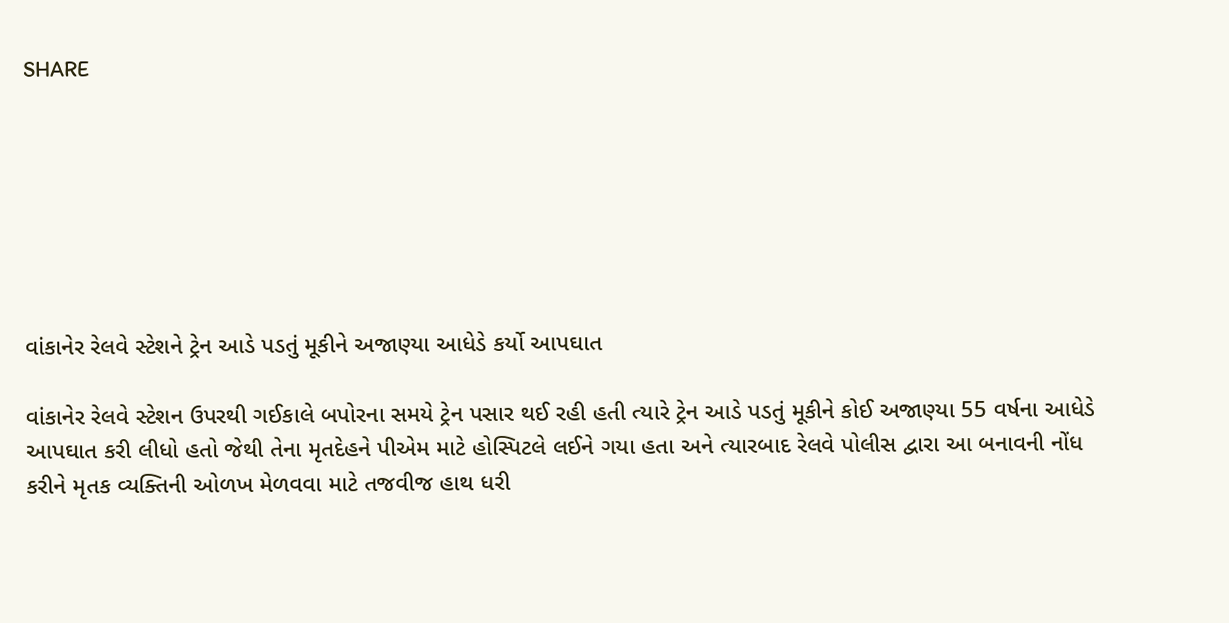SHARE







વાંકાનેર રેલવે સ્ટેશને ટ્રેન આડે પડતું મૂકીને અજાણ્યા આધેડે કર્યો આપઘાત

વાંકાનેર રેલવે સ્ટેશન ઉપરથી ગઈકાલે બપોરના સમયે ટ્રેન પસાર થઈ રહી હતી ત્યારે ટ્રેન આડે પડતું મૂકીને કોઈ અજાણ્યા 55 વર્ષના આધેડે આપઘાત કરી લીધો હતો જેથી તેના મૃતદેહને પીએમ માટે હોસ્પિટલે લઈને ગયા હતા અને ત્યારબાદ રેલવે પોલીસ દ્વારા આ બનાવની નોંધ કરીને મૃતક વ્યક્તિની ઓળખ મેળવવા માટે તજવીજ હાથ ધરી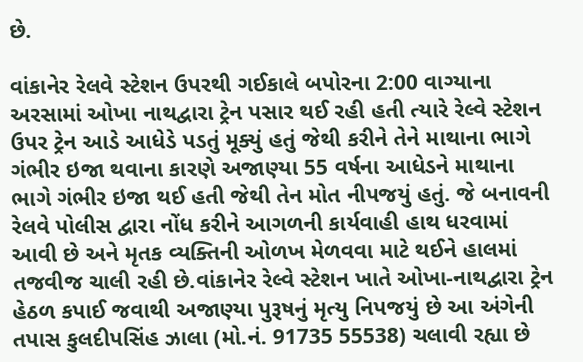છે.

વાંકાનેર રેલવે સ્ટેશન ઉપરથી ગઈકાલે બપોરના 2:00 વાગ્યાના અરસામાં ઓખા નાથદ્વારા ટ્રેન પસાર થઈ રહી હતી ત્યારે રેલ્વે સ્ટેશન ઉપર ટ્રેન આડે આધેડે પડતું મૂક્યું હતું જેથી કરીને તેને માથાના ભાગે ગંભીર ઇજા થવાના કારણે અજાણ્યા 55 વર્ષના આધેડને માથાના ભાગે ગંભીર ઇજા થઈ હતી જેથી તેન મોત નીપજયું હતું. જે બનાવની રેલવે પોલીસ દ્વારા નોંધ કરીને આગળની કાર્યવાહી હાથ ધરવામાં આવી છે અને મૃતક વ્યક્તિની ઓળખ મેળવવા માટે થઈને હાલમાં તજવીજ ચાલી રહી છે.વાંકાનેર રેલ્વે સ્ટેશન ખાતે ઓખા-નાથદ્વારા ટ્રેન હેઠળ કપાઈ જવાથી અજાણ્યા પુરૂષનું મૃત્યુ નિપજયું છે આ અંગેની તપાસ કુલદીપસિંહ ઝાલા (મો.નં. 91735 55538) ચલાવી રહ્યા છે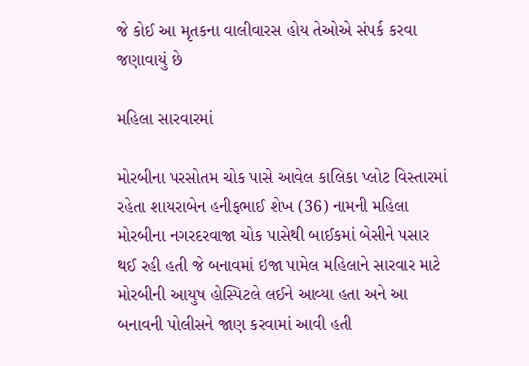જે કોઈ આ મૃતકના વાલીવારસ હોય તેઓએ સંપર્ક કરવા જણાવાયું છે

મહિલા સારવારમાં

મોરબીના પરસોતમ ચોક પાસે આવેલ કાલિકા પ્લોટ વિસ્તારમાં રહેતા શાયરાબેન હનીફભાઈ શેખ (36) નામની મહિલા મોરબીના નગરદરવાજા ચોક પાસેથી બાઈકમાં બેસીને પસાર થઈ રહી હતી જે બનાવમાં ઇજા પામેલ મહિલાને સારવાર માટે મોરબીની આયુષ હોસ્પિટલે લઈને આવ્યા હતા અને આ બનાવની પોલીસને જાણ કરવામાં આવી હતી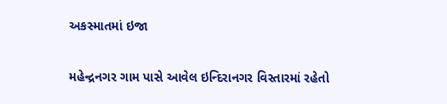અકસ્માતમાં ઇજા

મહેન્દ્રનગર ગામ પાસે આવેલ ઇન્દિરાનગર વિસ્તારમાં રહેતો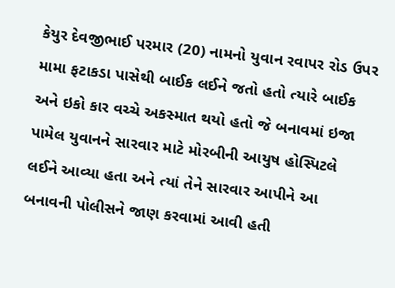કેયુર દેવજીભાઈ પરમાર (20) નામનો યુવાન રવાપર રોડ ઉપર મામા ફટાકડા પાસેથી બાઈક લઈને જતો હતો ત્યારે બાઈક અને ઇકો કાર વચ્ચે અકસ્માત થયો હતો જે બનાવમાં ઇજા પામેલ યુવાનને સારવાર માટે મોરબીની આયુષ હોસ્પિટલે લઈને આવ્યા હતા અને ત્યાં તેને સારવાર આપીને આ બનાવની પોલીસને જાણ કરવામાં આવી હતી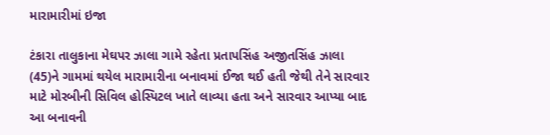મારામારીમાં ઇજા

ટંકારા તાલુકાના મેઘપર ઝાલા ગામે રહેતા પ્રતાપસિંહ અજીતસિંહ ઝાલા (45)ને ગામમાં થયેલ મારામારીના બનાવમાં ઈજા થઈ હતી જેથી તેને સારવાર માટે મોરબીની સિવિલ હોસ્પિટલ ખાતે લાવ્યા હતા અને સારવાર આપ્યા બાદ આ બનાવની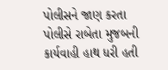પોલીસને જાણ કરતા પોલીસે રાબેતા મુજબની કાર્યવાહી હાથ ધરી હતી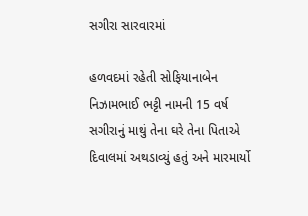સગીરા સારવારમાં

હળવદમાં રહેતી સોફિયાનાબેન નિઝામભાઈ ભટ્ટી નામની 15 વર્ષ સગીરાનું માથું તેના ઘરે તેના પિતાએ દિવાલમાં અથડાવ્યું હતું અને મારમાર્યો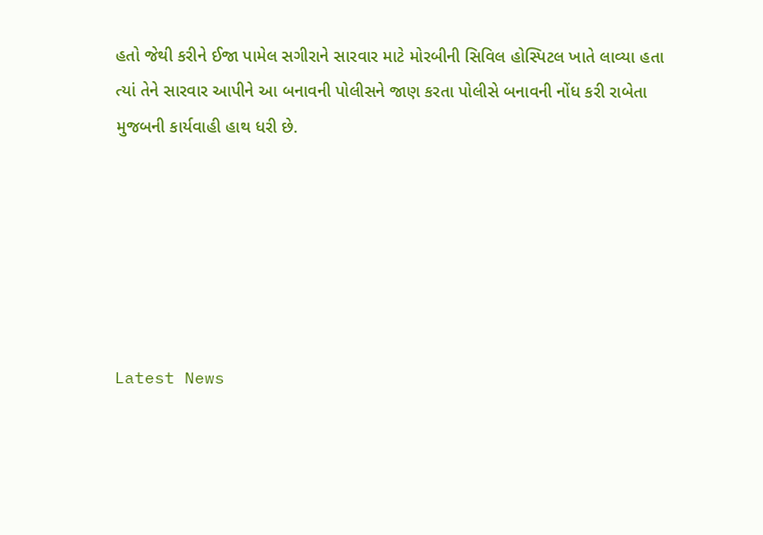હતો જેથી કરીને ઈજા પામેલ સગીરાને સારવાર માટે મોરબીની સિવિલ હોસ્પિટલ ખાતે લાવ્યા હતા ત્યાં તેને સારવાર આપીને આ બનાવની પોલીસને જાણ કરતા પોલીસે બનાવની નોંધ કરી રાબેતા મુજબની કાર્યવાહી હાથ ધરી છે.






Latest News